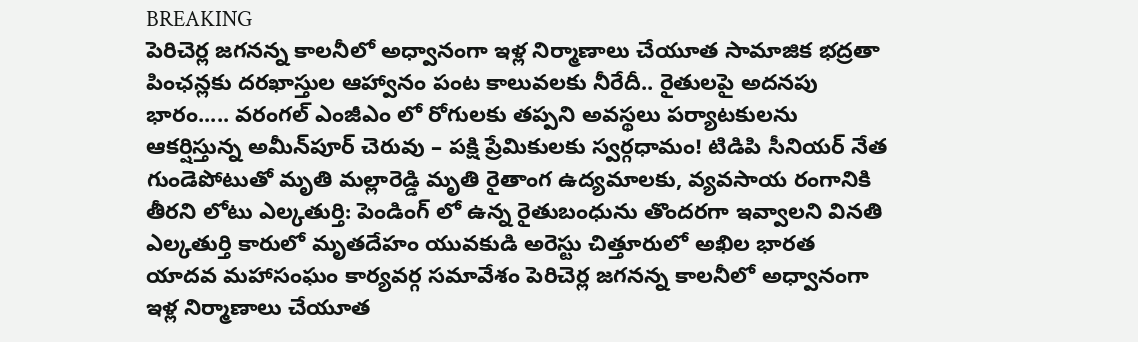BREAKING
పెరిచెర్ల జగనన్న కాలనీలో అధ్వానంగా ఇళ్ల నిర్మాణాలు చేయూత సామాజిక భద్రతా పింఛన్లకు దరఖాస్తుల ఆహ్వానం పంట కాలువలకు నీరేదీ.. రైతులపై అదనపు భారం..... వరంగల్ ఎంజీఎం లో రోగులకు తప్పని అవస్థలు పర్యాటకులను ఆకర్షిస్తున్న అమీన్‌పూర్ చెరువు – పక్షి ప్రేమికులకు స్వర్గధామం! టిడిపి సీనియర్ నేత గుండెపోటుతో మృతి మల్లారెడ్డి మృతి రైతాంగ ఉద్యమాలకు, వ్యవసాయ రంగానికి తీరని లోటు ఎల్కతుర్తి: పెండింగ్ లో ఉన్న రైతుబంధును తొందరగా ఇవ్వాలని వినతి ఎల్కతుర్తి కారులో మృతదేహం యువకుడి అరెస్టు చిత్తూరులో అఖిల భారత యాదవ మహాసంఘం కార్యవర్గ సమావేశం పెరిచెర్ల జగనన్న కాలనీలో అధ్వానంగా ఇళ్ల నిర్మాణాలు చేయూత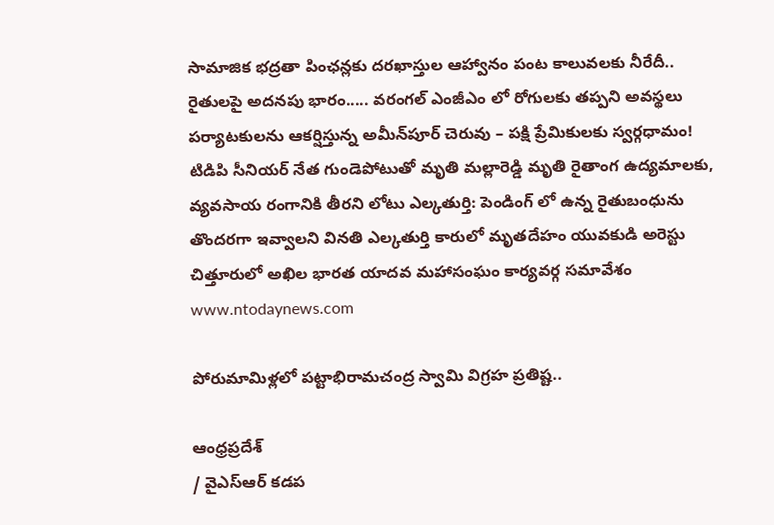సామాజిక భద్రతా పింఛన్లకు దరఖాస్తుల ఆహ్వానం పంట కాలువలకు నీరేదీ.. రైతులపై అదనపు భారం..... వరంగల్ ఎంజీఎం లో రోగులకు తప్పని అవస్థలు పర్యాటకులను ఆకర్షిస్తున్న అమీన్‌పూర్ చెరువు – పక్షి ప్రేమికులకు స్వర్గధామం! టిడిపి సీనియర్ నేత గుండెపోటుతో మృతి మల్లారెడ్డి మృతి రైతాంగ ఉద్యమాలకు, వ్యవసాయ రంగానికి తీరని లోటు ఎల్కతుర్తి: పెండింగ్ లో ఉన్న రైతుబంధును తొందరగా ఇవ్వాలని వినతి ఎల్కతుర్తి కారులో మృతదేహం యువకుడి అరెస్టు చిత్తూరులో అఖిల భారత యాదవ మహాసంఘం కార్యవర్గ సమావేశం
www.ntodaynews.com

పోరుమామిళ్లలో పట్టాభిరామచంద్ర స్వామి విగ్రహ ప్రతిష్ట..

ఆంధ్రప్రదేశ్
/ వైఎస్ఆర్ కడప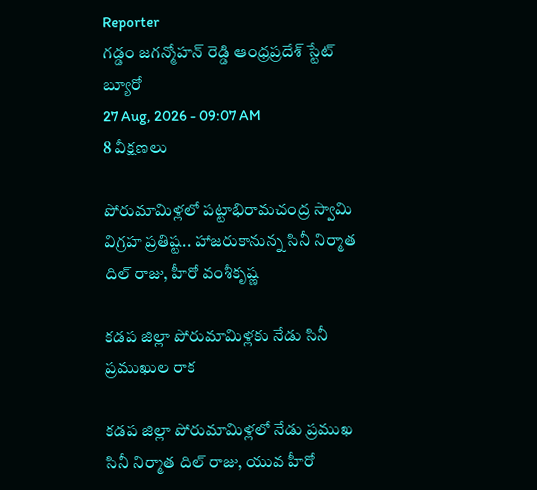Reporter
గడ్డం జగన్మోహన్ రెడ్డి ఆంధ్రప్రదేశ్ స్టేట్ బ్యూరో
27 Aug, 2026 - 09:07 AM
8 వీక్షణలు

పోరుమామిళ్లలో పట్టాభిరామచంద్ర స్వామి విగ్రహ ప్రతిష్ట.. హాజరుకానున్న సినీ నిర్మాత దిల్ రాజు, హీరో వంశీకృష్ణ

కడప జిల్లా పోరుమామిళ్లకు నేడు సినీ ప్రముఖుల రాక

కడప జిల్లా పోరుమామిళ్లలో నేడు ప్రముఖ సినీ నిర్మాత దిల్ రాజు, యువ హీరో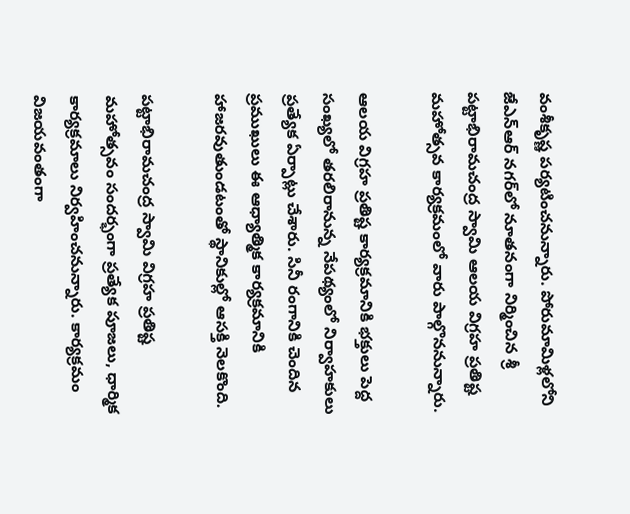వంశీకృష్ణ పర్యటించనున్నారు. పోరుమామిళ్లలోని జేఎన్‌ఆర్ నగర్‌లో నూతనంగా నిర్మించిన శ్రీ పట్టాభిరామచంద్ర స్వామి ఆలయ విగ్రహ ప్రతిష్ట మహోత్సవ కార్యక్రమంలో వారు పాల్గొననున్నారు.

ఆలయ విగ్రహ ప్రతిష్ట కార్యక్రమానికి భక్తులు పెద్ద సంఖ్యలో తరలిరానున్న నేపథ్యంలో నిర్వాహకులు ప్రత్యేక ఏర్పాట్లు చేశారు. సినీ రంగానికి చెందిన ప్రముఖులు ఈ ఆధ్యాత్మిక కార్యక్రమానికి హాజరవుతుండటంతో స్థానికుల్లో ఆసక్తి నెలకొంది.

పట్టాభిరామచంద్ర స్వామి విగ్రహ ప్రతిష్ట మహోత్సవం సందర్భంగా ప్రత్యేక పూజలు, ధార్మిక కార్యక్రమాలు నిర్వహించనున్నారు. కార్యక్రమం విజయవంతంగా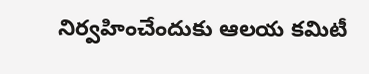నిర్వహించేందుకు ఆలయ కమిటీ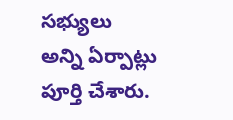సభ్యులు అన్ని ఏర్పాట్లు పూర్తి చేశారు.